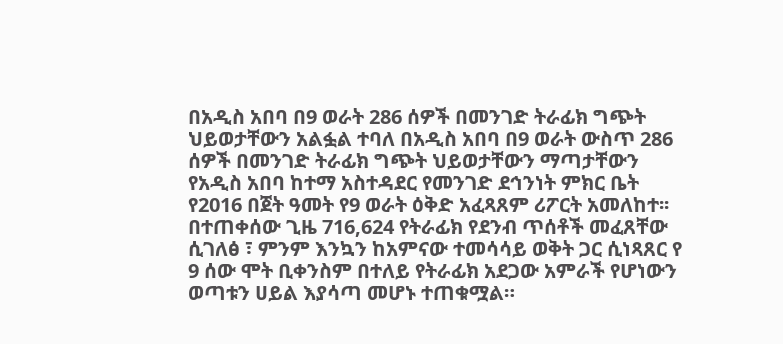በአዲስ አበባ በ9 ወራት 286 ሰዎች በመንገድ ትራፊክ ግጭት ህይወታቸውን አልፏል ተባለ በአዲስ አበባ በ9 ወራት ውስጥ 286 ሰዎች በመንገድ ትራፊክ ግጭት ህይወታቸውን ማጣታቸውን የአዲስ አበባ ከተማ አስተዳደር የመንገድ ደኅንነት ምክር ቤት የ2016 በጀት ዓመት የ9 ወራት ዕቅድ አፈጻጸም ሪፖርት አመለከተ፡፡ በተጠቀሰው ጊዜ 716,624 የትራፊክ የደንብ ጥሰቶች መፈጸቸው ሲገለፅ ፣ ምንም እንኳን ከአምናው ተመሳሳይ ወቅት ጋር ሲነጻጸር የ 9 ሰው ሞት ቢቀንስም በተለይ የትራፊክ አደጋው አምራች የሆነውን ወጣቱን ሀይል እያሳጣ መሆኑ ተጠቁሟል።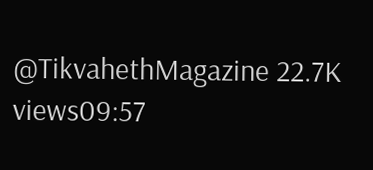@TikvahethMagazine 22.7K views09:57